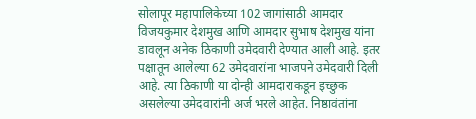सोलापूर महापालिकेच्या 102 जागांसाठी आमदार विजयकुमार देशमुख आणि आमदार सुभाष देशमुख यांना डावलून अनेक ठिकाणी उमेदवारी देण्यात आली आहे. इतर पक्षातून आलेल्या 62 उमेदवारांना भाजपने उमेदवारी दिली आहे. त्या ठिकाणी या दोन्ही आमदाराकडून इच्छुक असलेल्या उमेदवारांनी अर्ज भरले आहेत. निष्ठावंतांना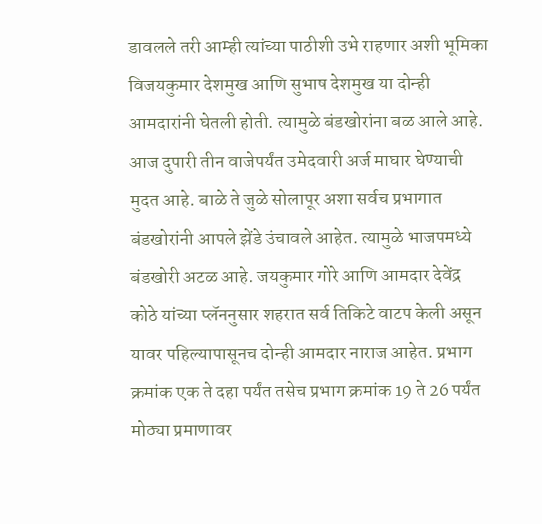डावलले तरी आम्ही त्यांच्या पाठीशी उभे राहणार अशी भूमिका विजयकुमार देशमुख आणि सुभाष देशमुख या दोन्ही आमदारांनी घेतली होती. त्यामुळे बंडखोरांना बळ आले आहे. आज दुपारी तीन वाजेपर्यंत उमेदवारी अर्ज माघार घेण्याची मुदत आहे. बाळे ते जुळे सोलापूर अशा सर्वच प्रभागात बंडखोरांनी आपले झेंडे उंचावले आहेत. त्यामुळे भाजपमध्ये बंडखोरी अटळ आहे. जयकुमार गोरे आणि आमदार देवेंद्र कोठे यांच्या प्लॅननुसार शहरात सर्व तिकिटे वाटप केली असून यावर पहिल्यापासूनच दोन्ही आमदार नाराज आहेत. प्रभाग क्रमांक एक ते दहा पर्यंत तसेच प्रभाग क्रमांक 19 ते 26 पर्यंत मोठ्या प्रमाणावर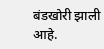बंडखोरी झाली आहे.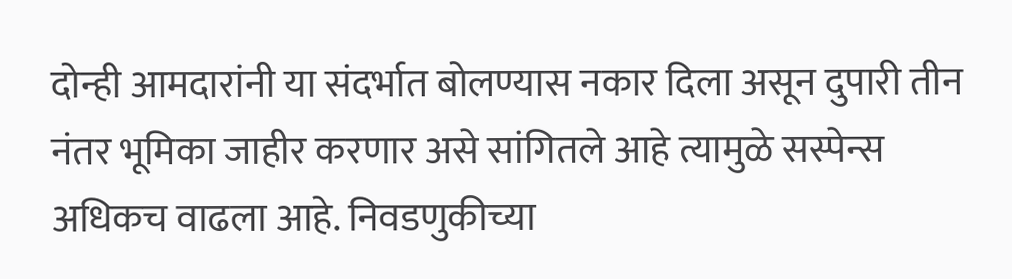दोन्ही आमदारांनी या संदर्भात बोलण्यास नकार दिला असून दुपारी तीन नंतर भूमिका जाहीर करणार असे सांगितले आहे त्यामुळे सस्पेन्स अधिकच वाढला आहे. निवडणुकीच्या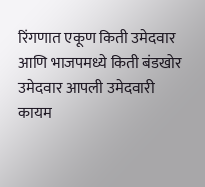रिंगणात एकूण किती उमेदवार आणि भाजपमध्ये किती बंडखोर उमेदवार आपली उमेदवारी कायम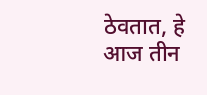ठेवतात, हे आज तीन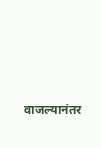वाजल्यानंतर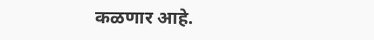कळणार आहे.